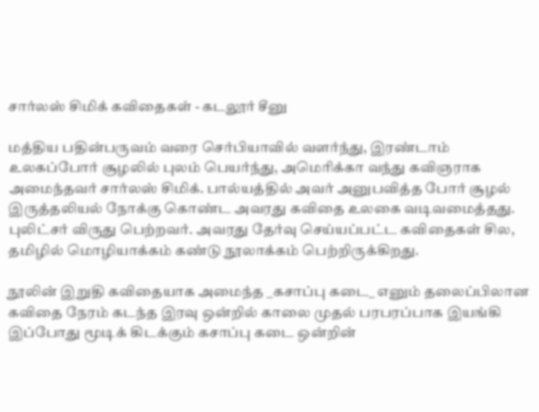சார்லஸ் சிமிக் கவிதைகள் - கடலூர் சீனு

மத்திய பதின்பருவம் வரை செர்பியாவில் வளர்ந்து, இரண்டாம் உலகப்போர் சூழலில் புலம் பெயர்ந்து, அமெரிக்கா வந்து கவிஞராக அமைந்தவர் சார்லஸ் சிமிக். பால்யத்தில் அவர் அனுபவித்த போர் சூழல் இருத்தலியல் நோக்கு கொண்ட அவரது கவிதை உலகை வடிவமைத்தது.  புலிட்சர் விருது பெற்றவர். அவரது தேர்வு செய்யப்பட்ட கவிதைகள் சில, தமிழில் மொழியாக்கம் கண்டு நூலாக்கம் பெற்றிருக்கிறது.

நூலின் இறுதி கவிதையாக அமைந்த _கசாப்பு கடை_ எனும் தலைப்பிலான கவிதை நேரம் கடந்த இரவு ஒன்றில் காலை முதல் பரபரப்பாக இயங்கி இப்போது மூடிக் கிடக்கும் கசாப்பு கடை ஒன்றின்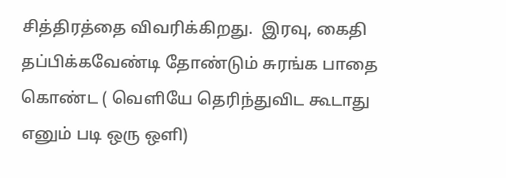சித்திரத்தை விவரிக்கிறது.  இரவு, கைதி தப்பிக்கவேண்டி தோண்டும் சுரங்க பாதை கொண்ட ( வெளியே தெரிந்துவிட கூடாது எனும் படி ஒரு ஒளி)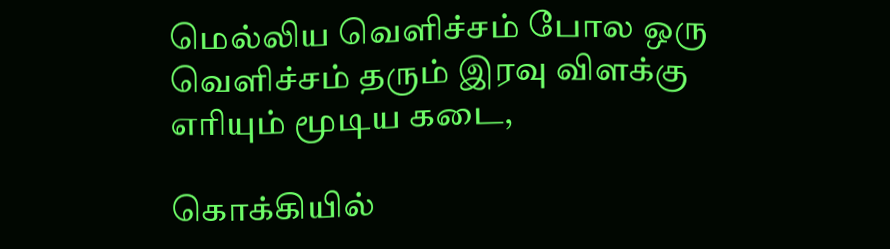மெல்லிய வெளிச்சம் போல ஒரு வெளிச்சம் தரும் இரவு விளக்கு எரியும் மூடிய கடை,

கொக்கியில்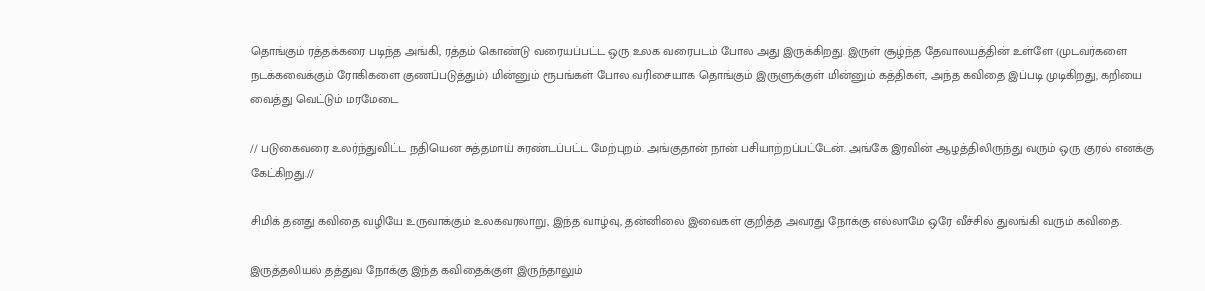தொங்கும் ரத்தக்கரை படிந்த அங்கி, ரத்தம் கொண்டு வரையப்பட்ட ஒரு உலக வரைபடம் போல அது இருக்கிறது. இருள் சூழ்ந்த தேவாலயத்தின் உள்ளே (முடவர்களை நடக்கவைக்கும் ரோகிகளை குணப்படுத்தும்) மின்னும் ரூபங்கள் போல வரிசையாக தொங்கும் இருளுக்குள் மின்னும் கத்திகள், அந்த கவிதை இப்படி முடிகிறது, கறியை வைத்து வெட்டும் மரமேடை

// படுகைவரை உலர்ந்துவிட்ட நதியென சுத்தமாய் சுரண்டப்பட்ட மேற்புறம். அங்குதான் நான் பசியாற்றப்பட்டேன். அங்கே இரவின் ஆழத்திலிருந்து வரும் ஒரு குரல் எனக்கு கேட்கிறது.//

சிமிக் தனது கவிதை வழியே உருவாக்கும் உலகவரலாறு, இந்த வாழ்வு, தன்னிலை இவைகள் குறித்த அவரது நோக்கு எல்லாமே ஒரே வீச்சில் துலங்கி வரும் கவிதை.

இருத்தலியல் தத்துவ நோக்கு இந்த கவிதைக்குள் இருந்தாலும்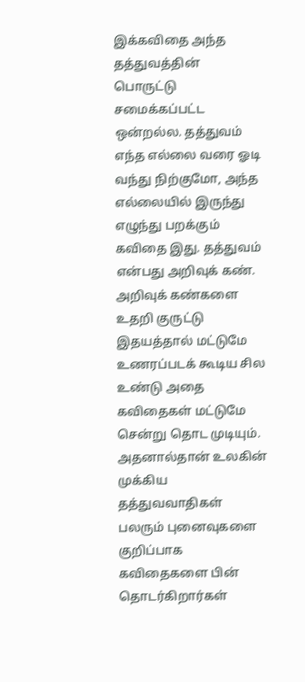இக்கவிதை அந்த தத்துவத்தின் பொருட்டு சமைக்கப்பட்ட ஒன்றல்ல. தத்துவம் எந்த எல்லை வரை ஓடி வந்து நிற்குமோ, அந்த எல்லையில் இருந்து எழுந்து பறக்கும் கவிதை இது. தத்துவம் என்பது அறிவுக் கண். அறிவுக் கண்களை உதறி குருட்டு இதயத்தால் மட்டுமே உணரப்படக் கூடிய சில உண்டு அதை கவிதைகள் மட்டுமே சென்று தொட முடியும். அதனால்தான் உலகின் முக்கிய தத்துவவாதிகள் பலரும் புனைவுகளை குறிப்பாக கவிதைகளை பின் தொடர்கிறார்கள்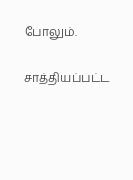போலும்.

சாத்தியப்பட்ட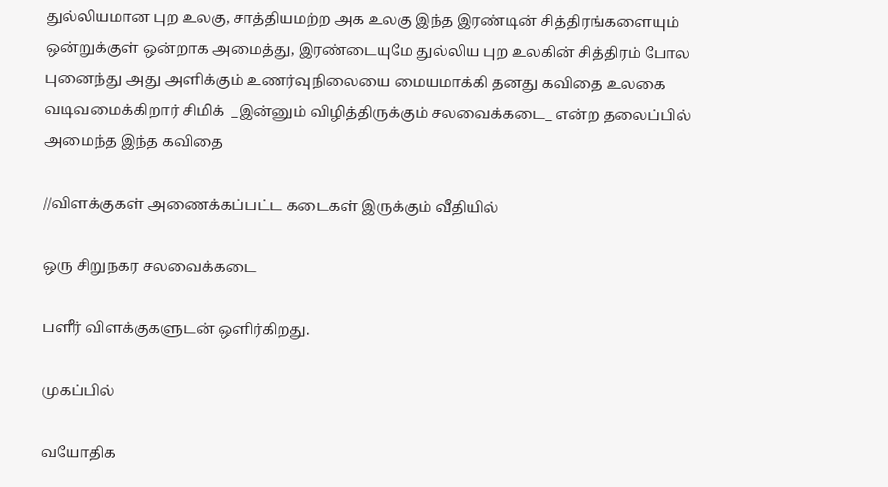துல்லியமான புற உலகு, சாத்தியமற்ற அக உலகு இந்த இரண்டின் சித்திரங்களையும் ஒன்றுக்குள் ஒன்றாக அமைத்து, இரண்டையுமே துல்லிய புற உலகின் சித்திரம் போல புனைந்து அது அளிக்கும் உணர்வுநிலையை மையமாக்கி தனது கவிதை உலகை வடிவமைக்கிறார் சிமிக்  _இன்னும் விழித்திருக்கும் சலவைக்கடை_ என்ற தலைப்பில் அமைந்த இந்த கவிதை

//விளக்குகள் அணைக்கப்பட்ட கடைகள் இருக்கும் வீதியில்

ஒரு சிறுநகர சலவைக்கடை

பளீர் விளக்குகளுடன் ஒளிர்கிறது.

முகப்பில்

வயோதிக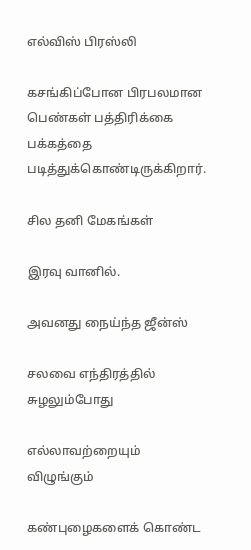எல்விஸ் பிரஸ்லி

கசங்கிப்போன பிரபலமான பெண்கள் பத்திரிக்கை பக்கத்தை படித்துக்கொண்டிருக்கிறார்.

சில தனி மேகங்கள்

இரவு வானில்.

அவனது நைய்ந்த ஜீன்ஸ்

சலவை எந்திரத்தில் சுழலும்போது

எல்லாவற்றையும் விழுங்கும்

கண்புழைகளைக் கொண்ட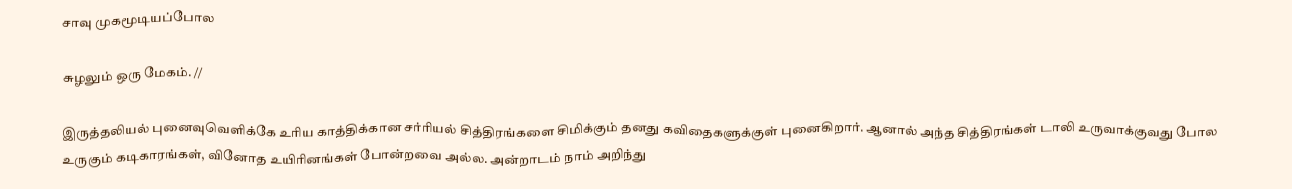சாவு முகமூடியப்போல

சுழலும் ஒரு மேகம். //

இருத்தலியல் புனைவுவெளிக்கே உரிய காத்திக்கான சர்ரியல் சித்திரங்களை சிமிக்கும் தனது கவிதைகளுக்குள் புனைகிறார். ஆனால் அந்த சித்திரங்கள் டாலி உருவாக்குவது போல உருகும் கடிகாரங்கள், வினோத உயிரினங்கள் போன்றவை அல்ல. அன்றாடம் நாம் அறிந்து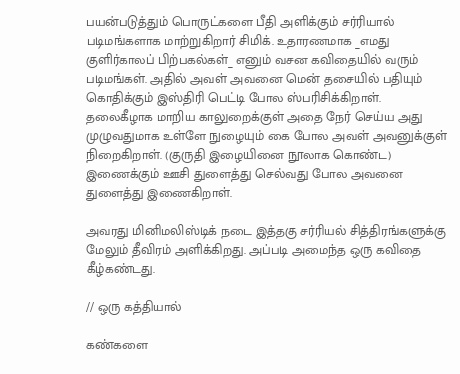பயன்படுத்தும் பொருட்களை பீதி அளிக்கும் சர்ரியால் படிமங்களாக மாற்றுகிறார் சிமிக். உதாரணமாக _எமது குளிர்காலப் பிற்பகல்கள்_ எனும் வசன கவிதையில் வரும் படிமங்கள். அதில் அவள் அவனை மென் தசையில் பதியும் கொதிக்கும் இஸ்திரி பெட்டி போல ஸ்பரிசிக்கிறாள். தலைகீழாக மாறிய காலுறைக்குள் அதை நேர் செய்ய அது முழுவதுமாக உள்ளே நுழையும் கை போல அவள் அவனுக்குள் நிறைகிறாள். (குருதி இழையினை நூலாக கொண்ட) இணைக்கும் ஊசி துளைத்து செல்வது போல அவனை துளைத்து இணைகிறாள்.

அவரது மினிமலிஸ்டிக் நடை இத்தகு சர்ரியல் சித்திரங்களுக்கு மேலும் தீவிரம் அளிக்கிறது. அப்படி அமைந்த ஒரு கவிதை கீழ்கண்டது.

// ஒரு கத்தியால்

கண்களை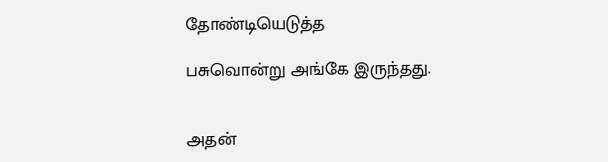தோண்டியெடுத்த

பசுவொன்று அங்கே இருந்தது.


அதன்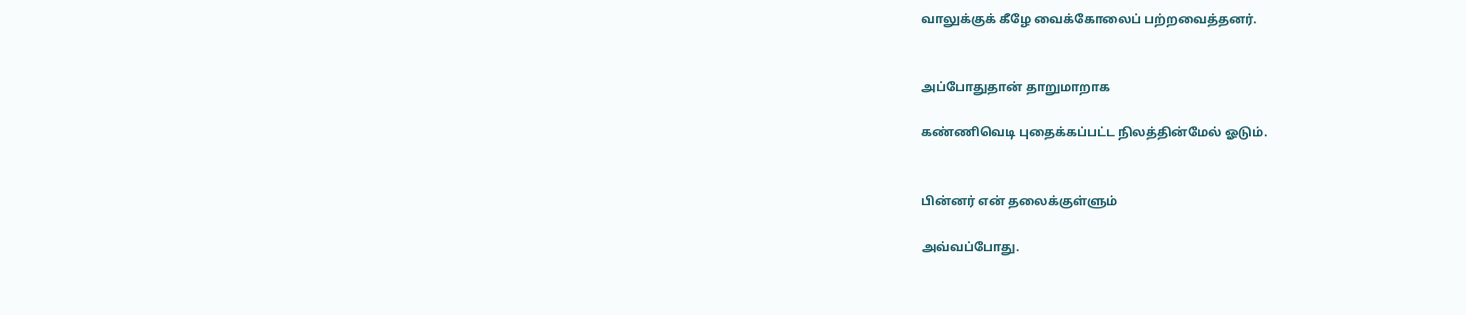வாலுக்குக் கீழே வைக்கோலைப் பற்றவைத்தனர்.


அப்போதுதான் தாறுமாறாக

கண்ணிவெடி புதைக்கப்பட்ட நிலத்தின்மேல் ஓடும்.


பின்னர் என் தலைக்குள்ளும்

அவ்வப்போது.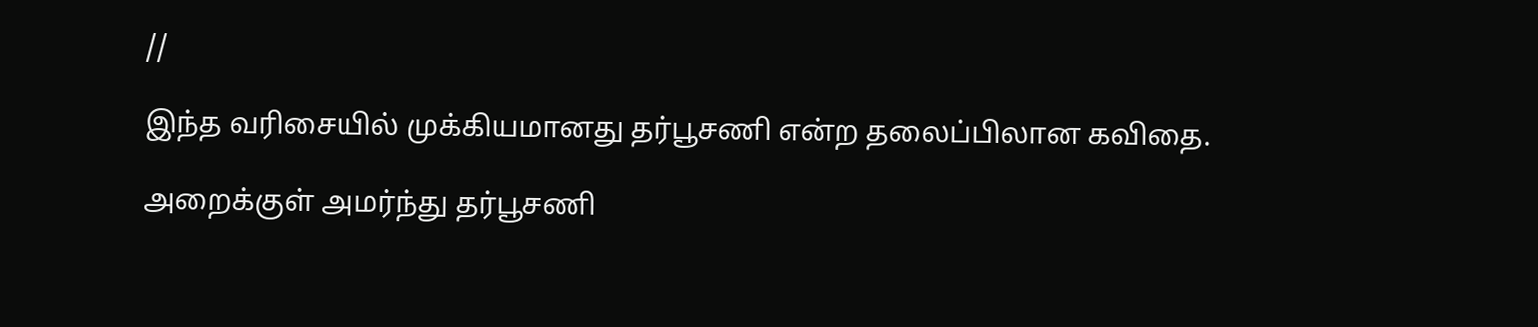//

இந்த வரிசையில் முக்கியமானது தர்பூசணி என்ற தலைப்பிலான கவிதை.

அறைக்குள் அமர்ந்து தர்பூசணி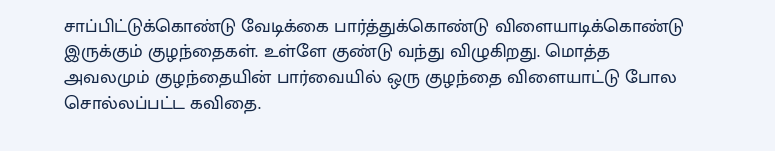சாப்பிட்டுக்கொண்டு வேடிக்கை பார்த்துக்கொண்டு விளையாடிக்கொண்டு இருக்கும் குழந்தைகள். உள்ளே குண்டு வந்து விழுகிறது. மொத்த அவலமும் குழந்தையின் பார்வையில் ஒரு குழந்தை விளையாட்டு போல சொல்லப்பட்ட கவிதை.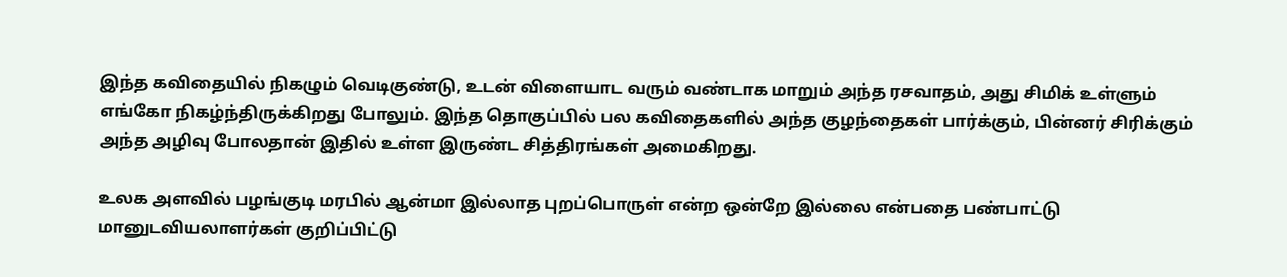இந்த கவிதையில் நிகழும் வெடிகுண்டு, உடன் விளையாட வரும் வண்டாக மாறும் அந்த ரசவாதம், அது சிமிக் உள்ளும் எங்கோ நிகழ்ந்திருக்கிறது போலும். இந்த தொகுப்பில் பல கவிதைகளில் அந்த குழந்தைகள் பார்க்கும், பின்னர் சிரிக்கும் அந்த அழிவு போலதான் இதில் உள்ள இருண்ட சித்திரங்கள் அமைகிறது.

உலக அளவில் பழங்குடி மரபில் ஆன்மா இல்லாத புறப்பொருள் என்ற ஒன்றே இல்லை என்பதை பண்பாட்டு மானுடவியலாளர்கள் குறிப்பிட்டு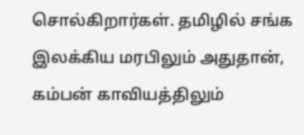சொல்கிறார்கள். தமிழில் சங்க இலக்கிய மரபிலும் அதுதான், கம்பன் காவியத்திலும்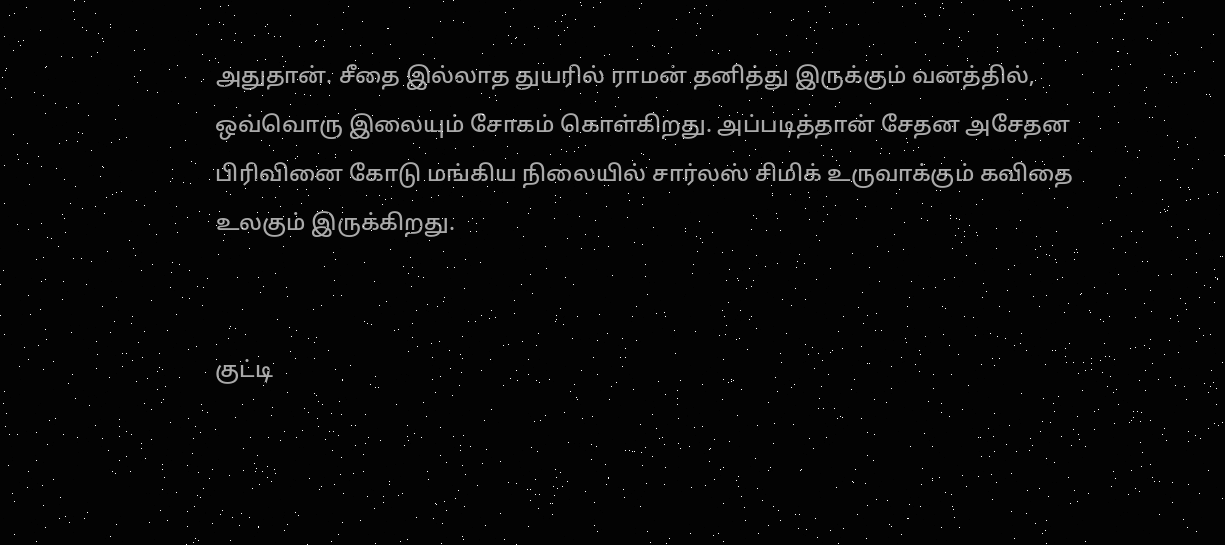அதுதான். சீதை இல்லாத துயரில் ராமன் தனித்து இருக்கும் வனத்தில், ஒவ்வொரு இலையும் சோகம் கொள்கிறது. அப்படித்தான் சேதன அசேதன பிரிவினை கோடு மங்கிய நிலையில் சார்லஸ் சிமிக் உருவாக்கும் கவிதை உலகும் இருக்கிறது.


குட்டி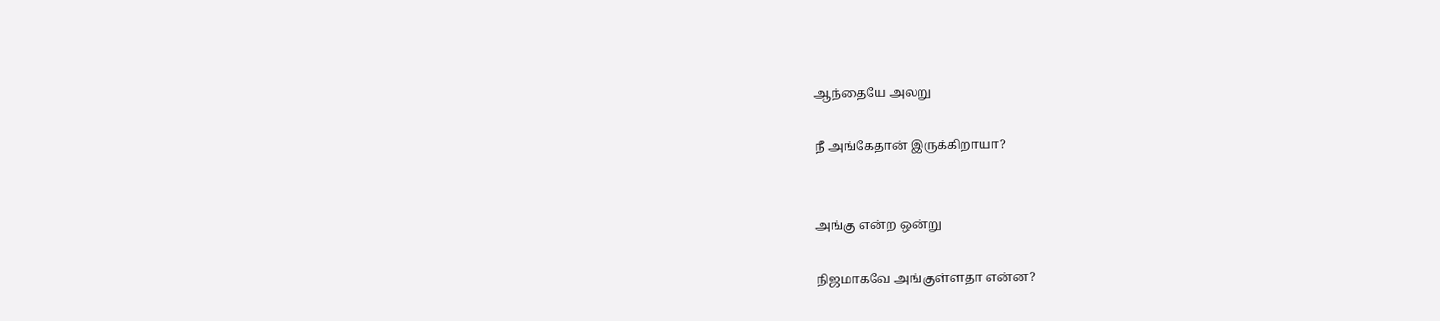ஆந்தையே அலறு

நீ அங்கேதான் இருக்கிறாயா?


அங்கு என்ற ஒன்று

நிஜமாகவே அங்குள்ளதா என்ன?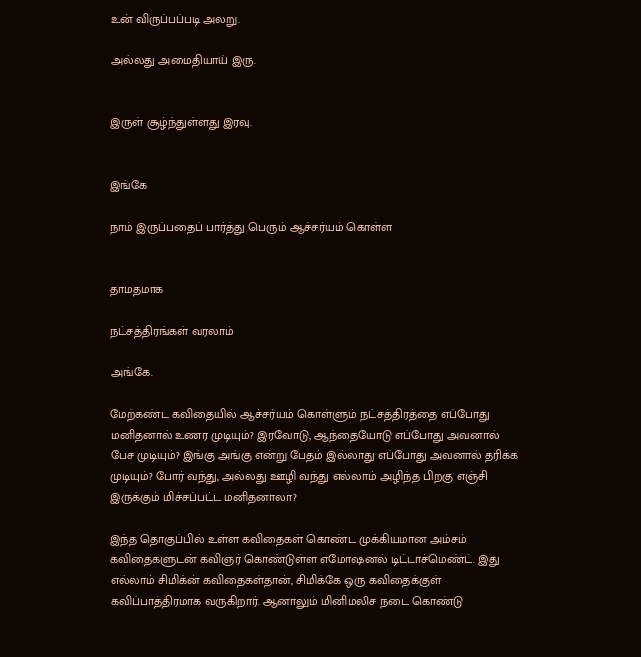உன் விருப்பப்படி அலறு.

அல்லது அமைதியாய் இரு.


இருள் சூழ்ந்துள்ளது இரவு.


இங்கே

நாம் இருப்பதைப் பார்த்து பெரும் ஆச்சர்யம் கொள்ள


தாமதமாக

நட்சத்திரங்கள் வரலாம்

அங்கே.

மேற்கண்ட கவிதையில் ஆச்சர்யம் கொள்ளும் நட்சத்திரத்தை எப்போது மனிதனால் உணர முடியும்? இரவோடு, ஆந்தையோடு எப்போது அவனால் பேச முடியும்? இங்கு அங்கு என்று பேதம் இல்லாது எப்போது அவனால் தரிக்க முடியும்? போர் வந்து, அல்லது ஊழி வந்து எல்லாம் அழிந்த பிறகு எஞ்சி இருக்கும் மிச்சப்பட்ட மனிதனாலா?

இந்த தொகுப்பில் உள்ள கவிதைகள் கொண்ட முக்கியமான அம்சம் கவிதைகளுடன் கவிஞர் கொண்டுள்ள எமோஷனல் டிட்டாச்மெண்ட். இது எல்லாம் சிமிக்ன் கவிதைகள்தான், சிமிக்கே ஒரு கவிதைக்குள் கவிப்பாத்திரமாக வருகிறார். ஆனாலும் மினிமலிச நடை கொண்டு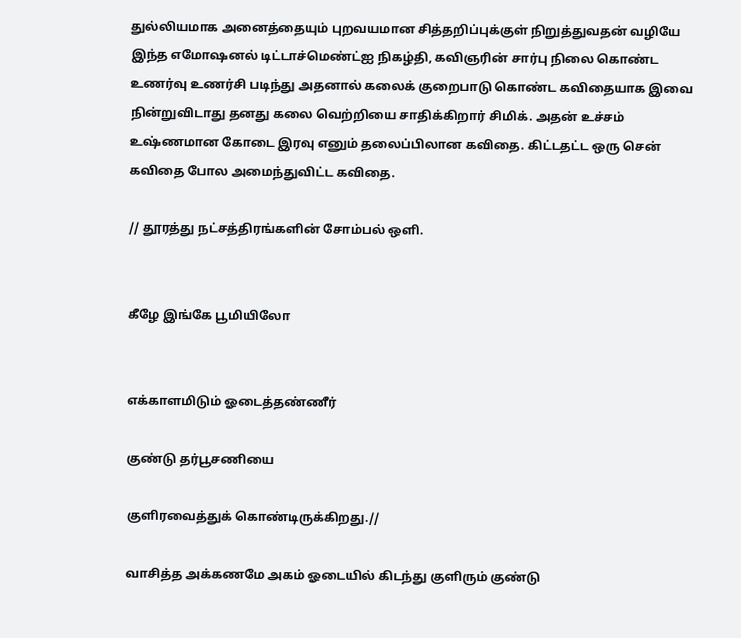துல்லியமாக அனைத்தையும் புறவயமான சித்தறிப்புக்குள் நிறுத்துவதன் வழியே இந்த எமோஷனல் டிட்டாச்மெண்ட்ஐ நிகழ்தி, கவிஞரின் சார்பு நிலை கொண்ட உணர்வு உணர்சி படிந்து அதனால் கலைக் குறைபாடு கொண்ட கவிதையாக இவை நின்றுவிடாது தனது கலை வெற்றியை சாதிக்கிறார் சிமிக். அதன் உச்சம் உஷ்ணமான கோடை இரவு எனும் தலைப்பிலான கவிதை. கிட்டதட்ட ஒரு சென் கவிதை போல அமைந்துவிட்ட கவிதை.

// தூரத்து நட்சத்திரங்களின் சோம்பல் ஒளி.


கீழே இங்கே பூமியிலோ


எக்காளமிடும் ஓடைத்தண்ணீர்

குண்டு தர்பூசணியை

குளிரவைத்துக் கொண்டிருக்கிறது.//

வாசித்த அக்கணமே அகம் ஓடையில் கிடந்து குளிரும் குண்டு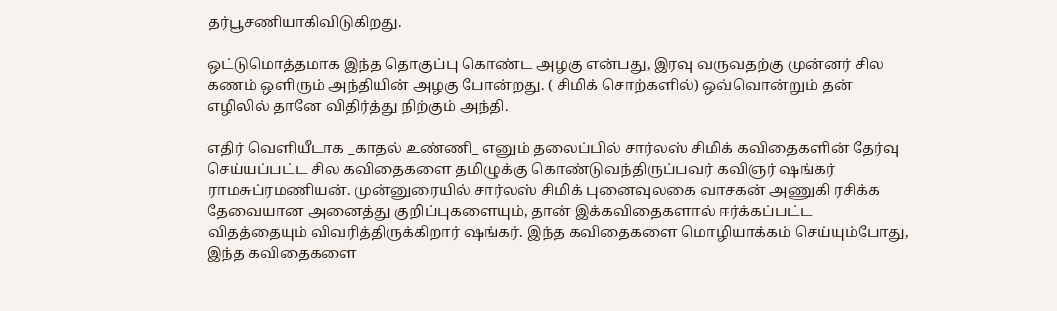தர்பூசணியாகிவிடுகிறது.

ஒட்டுமொத்தமாக இந்த தொகுப்பு கொண்ட அழகு என்பது, இரவு வருவதற்கு முன்னர் சில கணம் ஒளிரும் அந்தியின் அழகு போன்றது. ( சிமிக் சொற்களில்) ஒவ்வொன்றும் தன் எழிலில் தானே விதிர்த்து நிற்கும் அந்தி.

எதிர் வெளியீடாக _காதல் உண்ணி_ எனும் தலைப்பில் சார்லஸ் சிமிக் கவிதைகளின் தேர்வு செய்யப்பட்ட சில கவிதைகளை தமிழுக்கு கொண்டுவந்திருப்பவர் கவிஞர் ஷங்கர் ராமசுப்ரமணியன். முன்னுரையில் சார்லஸ் சிமிக் புனைவுலகை வாசகன் அணுகி ரசிக்க தேவையான அனைத்து குறிப்புகளையும், தான் இக்கவிதைகளால் ஈர்க்கப்பட்ட விதத்தையும் விவரித்திருக்கிறார் ஷங்கர். இந்த கவிதைகளை மொழியாக்கம் செய்யும்போது, இந்த கவிதைகளை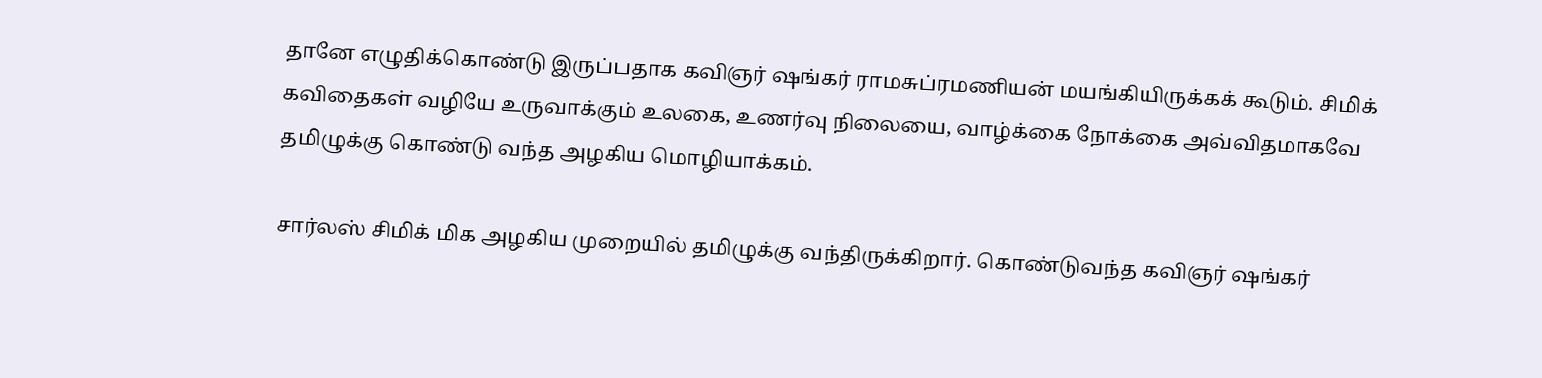தானே எழுதிக்கொண்டு இருப்பதாக கவிஞர் ஷங்கர் ராமசுப்ரமணியன் மயங்கியிருக்கக் கூடும். சிமிக் கவிதைகள் வழியே உருவாக்கும் உலகை, உணர்வு நிலையை, வாழ்க்கை நோக்கை அவ்விதமாகவே தமிழுக்கு கொண்டு வந்த அழகிய மொழியாக்கம்.

சார்லஸ் சிமிக் மிக அழகிய முறையில் தமிழுக்கு வந்திருக்கிறார். கொண்டுவந்த கவிஞர் ஷங்கர்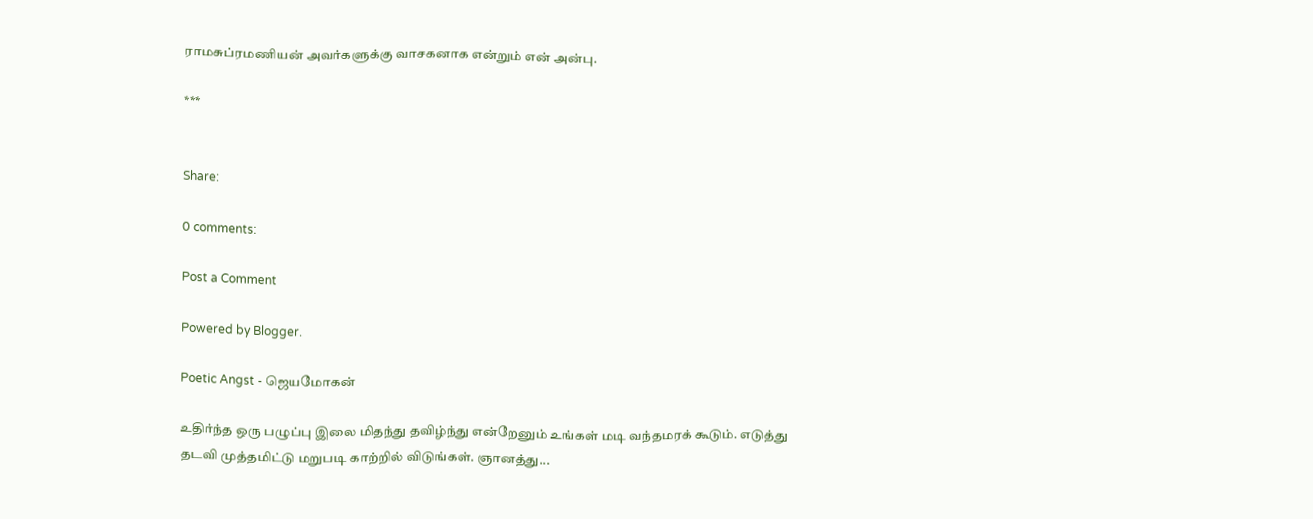ராமசுப்ரமணியன் அவர்களுக்கு வாசகனாக என்றும் என் அன்பு.

***


Share:

0 comments:

Post a Comment

Powered by Blogger.

Poetic Angst - ஜெயமோகன்

உதிர்ந்த ஒரு பழுப்பு இலை மிதந்து தவிழ்ந்து என்றேனும் உங்கள் மடி வந்தமரக் கூடும். எடுத்து தடவி முத்தமிட்டு மறுபடி காற்றில் விடுங்கள். ஞானத்து...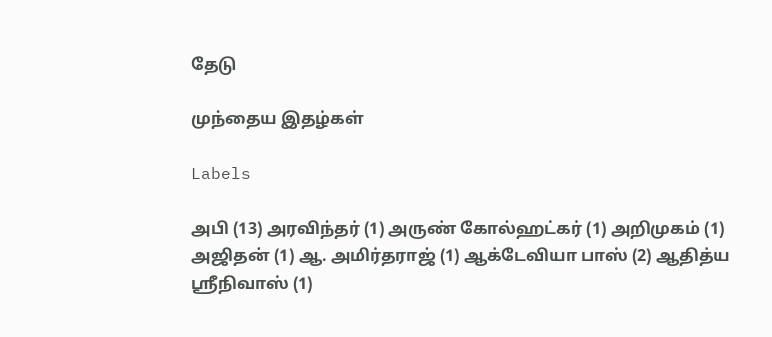தேடு

முந்தைய இதழ்கள்

Labels

அபி (13) அரவிந்தர் (1) அருண் கோல்ஹட்கர் (1) அறிமுகம் (1) அஜிதன் (1) ஆ. அமிர்தராஜ் (1) ஆக்டேவியா பாஸ் (2) ஆதித்ய ஸ்ரீநிவாஸ் (1)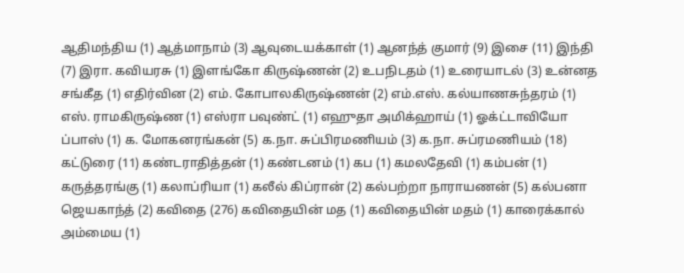ஆதிமந்திய (1) ஆத்மாநாம் (3) ஆவுடையக்காள் (1) ஆனந்த் குமார் (9) இசை (11) இந்தி (7) இரா. கவியரசு (1) இளங்கோ கிருஷ்ணன் (2) உபநிடதம் (1) உரையாடல் (3) உன்னத சங்கீத (1) எதிர்வின (2) எம். கோபாலகிருஷ்ணன் (2) எம்.எஸ். கல்யாணசுந்தரம் (1) எஸ். ராமகிருஷ்ண (1) எஸ்ரா பவுண்ட் (1) எஹுதா அமிக்ஹாய் (1) ஓக்ட்டாவியோ ப்பாஸ் (1) க. மோகனரங்கன் (5) க.நா. சுப்பிரமணியம் (3) க.நா. சுப்ரமணியம் (18) கட்டுரை (11) கண்டராதித்தன் (1) கண்டனம் (1) கப (1) கமலதேவி (1) கம்பன் (1) கருத்தரங்கு (1) கலாப்ரியா (1) கலீல் கிப்ரான் (2) கல்பற்றா நாராயணன் (5) கல்பனா ஜெயகாந்த் (2) கவிதை (276) கவிதையின் மத (1) கவிதையின் மதம் (1) காரைக்கால் அம்மைய (1)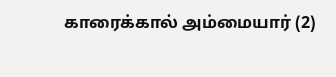காரைக்கால் அம்மையார் (2)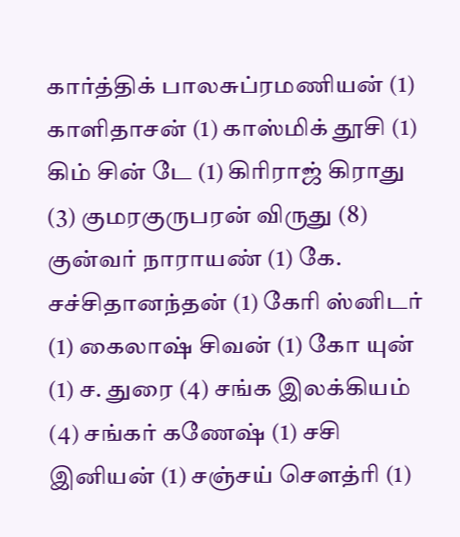கார்த்திக் பாலசுப்ரமணியன் (1) காளிதாசன் (1) காஸ்மிக் தூசி (1) கிம் சின் டே (1) கிரிராஜ் கிராது (3) குமரகுருபரன் விருது (8) குன்வர் நாராயண் (1) கே. சச்சிதானந்தன் (1) கேரி ஸ்னிடர் (1) கைலாஷ் சிவன் (1) கோ யுன் (1) ச. துரை (4) சங்க இலக்கியம் (4) சங்கர் கணேஷ் (1) சசி இனியன் (1) சஞ்சய் சௌத்ரி (1)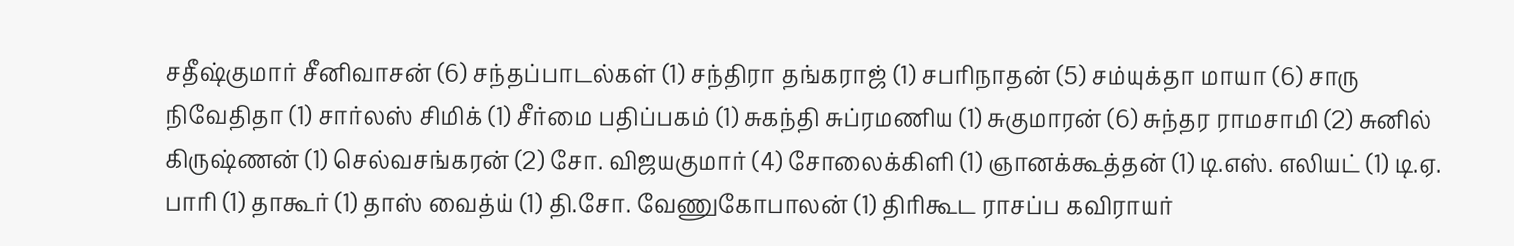சதீஷ்குமார் சீனிவாசன் (6) சந்தப்பாடல்கள் (1) சந்திரா தங்கராஜ் (1) சபரிநாதன் (5) சம்யுக்தா மாயா (6) சாரு நிவேதிதா (1) சார்லஸ் சிமிக் (1) சீர்மை பதிப்பகம் (1) சுகந்தி சுப்ரமணிய (1) சுகுமாரன் (6) சுந்தர ராமசாமி (2) சுனில் கிருஷ்ணன் (1) செல்வசங்கரன் (2) சோ. விஜயகுமார் (4) சோலைக்கிளி (1) ஞானக்கூத்தன் (1) டி.எஸ். எலியட் (1) டி.ஏ. பாரி (1) தாகூர் (1) தாஸ் வைத்ய் (1) தி.சோ. வேணுகோபாலன் (1) திரிகூட ராசப்ப கவிராயர்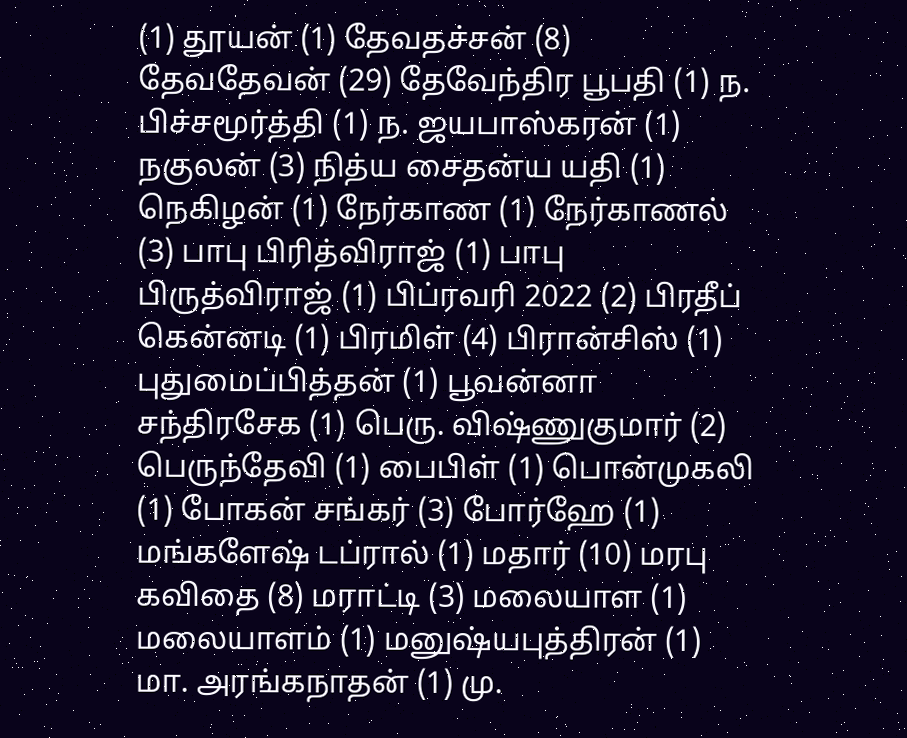(1) தூயன் (1) தேவதச்சன் (8) தேவதேவன் (29) தேவேந்திர பூபதி (1) ந. பிச்சமூர்த்தி (1) ந. ஜயபாஸ்கரன் (1) நகுலன் (3) நித்ய சைதன்ய யதி (1) நெகிழன் (1) நேர்காண (1) நேர்காணல் (3) பாபு பிரித்விராஜ் (1) பாபு பிருத்விராஜ் (1) பிப்ரவரி 2022 (2) பிரதீப் கென்னடி (1) பிரமிள் (4) பிரான்சிஸ் (1) புதுமைப்பித்தன் (1) பூவன்னா சந்திரசேக (1) பெரு. விஷ்ணுகுமார் (2) பெருந்தேவி (1) பைபிள் (1) பொன்முகலி (1) போகன் சங்கர் (3) போர்ஹே (1) மங்களேஷ் டப்ரால் (1) மதார் (10) மரபு கவிதை (8) மராட்டி (3) மலையாள (1) மலையாளம் (1) மனுஷ்யபுத்திரன் (1) மா. அரங்கநாதன் (1) மு.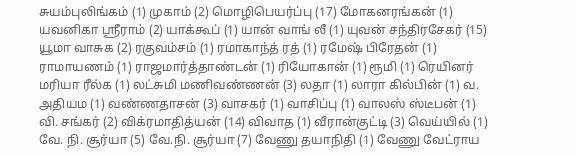சுயம்புலிங்கம் (1) முகாம் (2) மொழிபெயர்ப்பு (17) மோகனரங்கன் (1) யவனிகா ஸ்ரீராம் (2) யாக்கூப் (1) யான் வாங் லீ (1) யுவன் சந்திரசேகர் (15) யூமா வாசுக (2) ரகுவம்சம் (1) ரமாகாந்த் ரத் (1) ரமேஷ் பிரேதன் (1) ராமாயணம் (1) ராஜமார்த்தாண்டன் (1) ரியோகான் (1) ரூமி (1) ரெயினர் மரியா ரீல்க (1) லட்சுமி மணிவண்ணன் (3) லதா (1) லாரா கில்பின் (1) வ. அதியம (1) வண்ணதாசன் (3) வாசகர் (1) வாசிப்பு (1) வாலஸ் ஸ்டீபன் (1) வி. சங்கர் (2) விக்ரமாதித்யன் (14) விவாத (1) வீரான்குட்டி (3) வெய்யில் (1) வே. நி. சூர்யா (5) வே.நி. சூர்யா (7) வேணு தயாநிதி (1) வேணு வேட்ராய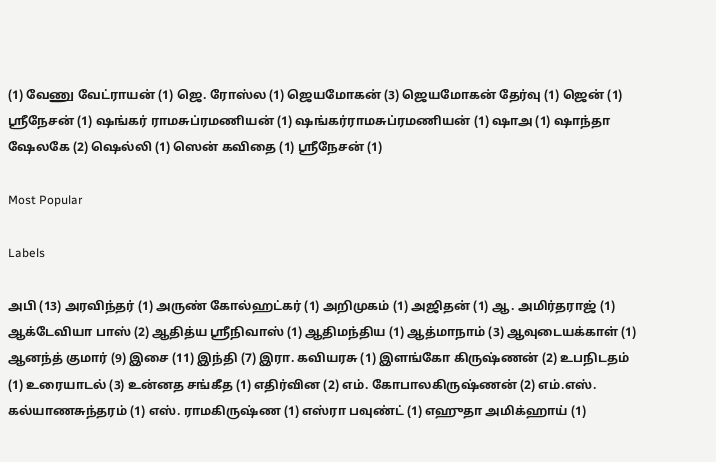(1) வேணு வேட்ராயன் (1) ஜெ. ரோஸ்ல (1) ஜெயமோகன் (3) ஜெயமோகன் தேர்வு (1) ஜென் (1) ஶ்ரீநேசன் (1) ஷங்கர் ராமசுப்ரமணியன் (1) ஷங்கர்ராமசுப்ரமணியன் (1) ஷாஅ (1) ஷாந்தா ஷேலகே (2) ஷெல்லி (1) ஸென் கவிதை (1) ஸ்ரீநேசன் (1)

Most Popular

Labels

அபி (13) அரவிந்தர் (1) அருண் கோல்ஹட்கர் (1) அறிமுகம் (1) அஜிதன் (1) ஆ. அமிர்தராஜ் (1) ஆக்டேவியா பாஸ் (2) ஆதித்ய ஸ்ரீநிவாஸ் (1) ஆதிமந்திய (1) ஆத்மாநாம் (3) ஆவுடையக்காள் (1) ஆனந்த் குமார் (9) இசை (11) இந்தி (7) இரா. கவியரசு (1) இளங்கோ கிருஷ்ணன் (2) உபநிடதம் (1) உரையாடல் (3) உன்னத சங்கீத (1) எதிர்வின (2) எம். கோபாலகிருஷ்ணன் (2) எம்.எஸ். கல்யாணசுந்தரம் (1) எஸ். ராமகிருஷ்ண (1) எஸ்ரா பவுண்ட் (1) எஹுதா அமிக்ஹாய் (1)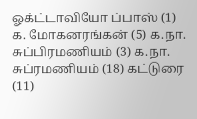ஓக்ட்டாவியோ ப்பாஸ் (1) க. மோகனரங்கன் (5) க.நா. சுப்பிரமணியம் (3) க.நா. சுப்ரமணியம் (18) கட்டுரை (11)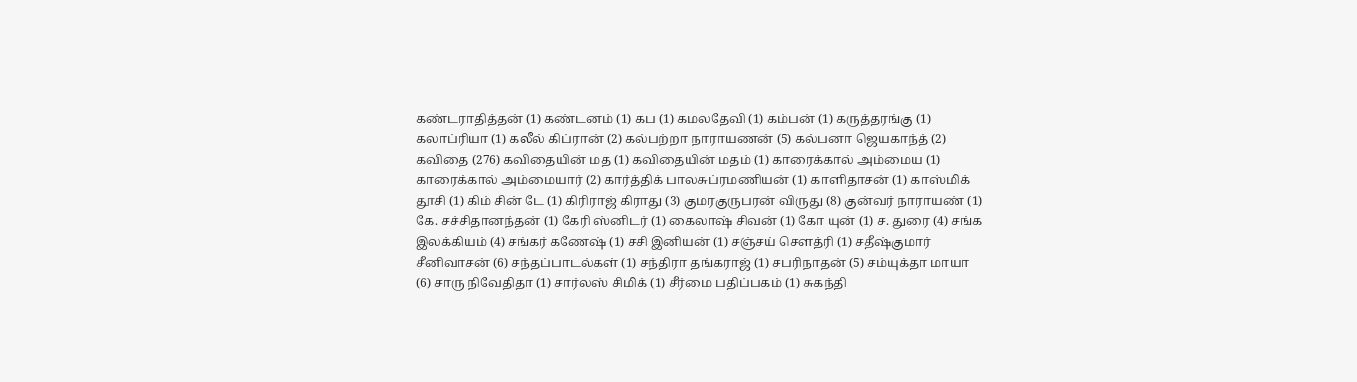கண்டராதித்தன் (1) கண்டனம் (1) கப (1) கமலதேவி (1) கம்பன் (1) கருத்தரங்கு (1) கலாப்ரியா (1) கலீல் கிப்ரான் (2) கல்பற்றா நாராயணன் (5) கல்பனா ஜெயகாந்த் (2) கவிதை (276) கவிதையின் மத (1) கவிதையின் மதம் (1) காரைக்கால் அம்மைய (1) காரைக்கால் அம்மையார் (2) கார்த்திக் பாலசுப்ரமணியன் (1) காளிதாசன் (1) காஸ்மிக் தூசி (1) கிம் சின் டே (1) கிரிராஜ் கிராது (3) குமரகுருபரன் விருது (8) குன்வர் நாராயண் (1) கே. சச்சிதானந்தன் (1) கேரி ஸ்னிடர் (1) கைலாஷ் சிவன் (1) கோ யுன் (1) ச. துரை (4) சங்க இலக்கியம் (4) சங்கர் கணேஷ் (1) சசி இனியன் (1) சஞ்சய் சௌத்ரி (1) சதீஷ்குமார் சீனிவாசன் (6) சந்தப்பாடல்கள் (1) சந்திரா தங்கராஜ் (1) சபரிநாதன் (5) சம்யுக்தா மாயா (6) சாரு நிவேதிதா (1) சார்லஸ் சிமிக் (1) சீர்மை பதிப்பகம் (1) சுகந்தி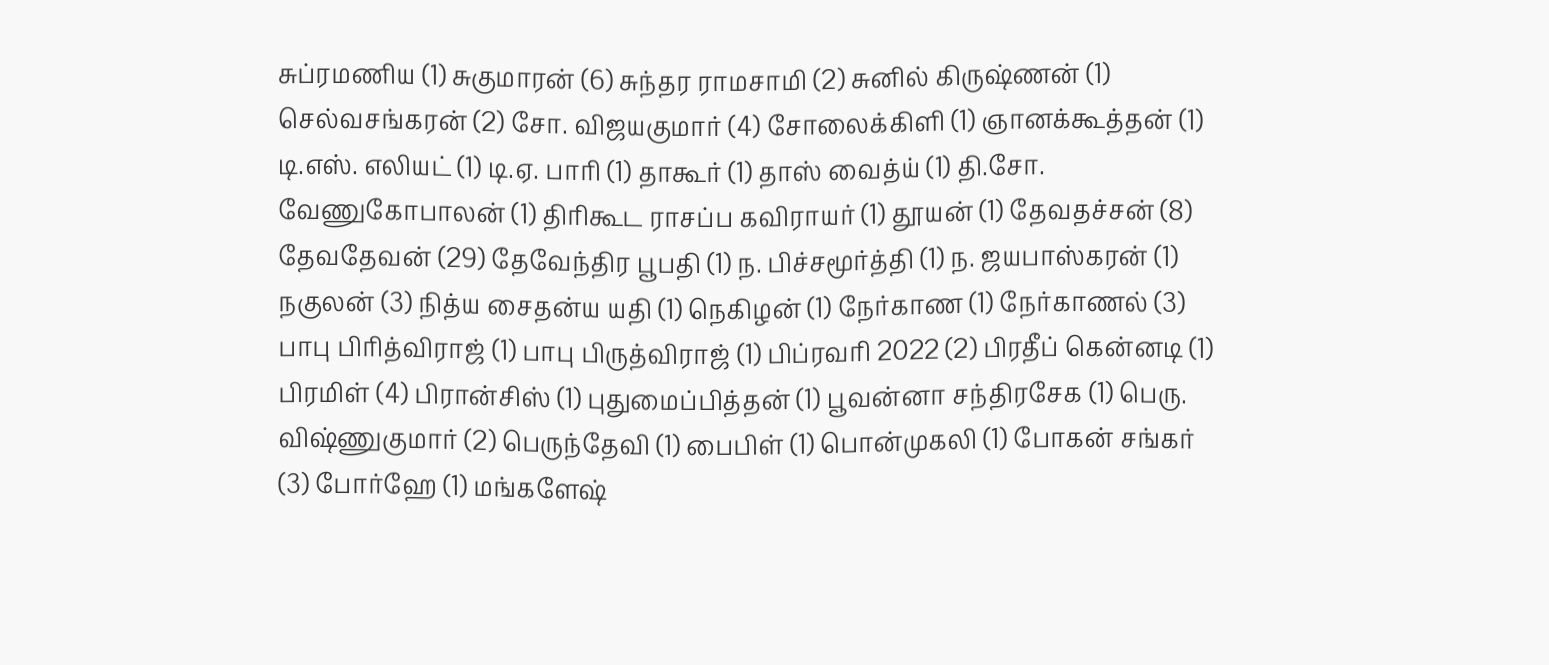சுப்ரமணிய (1) சுகுமாரன் (6) சுந்தர ராமசாமி (2) சுனில் கிருஷ்ணன் (1) செல்வசங்கரன் (2) சோ. விஜயகுமார் (4) சோலைக்கிளி (1) ஞானக்கூத்தன் (1) டி.எஸ். எலியட் (1) டி.ஏ. பாரி (1) தாகூர் (1) தாஸ் வைத்ய் (1) தி.சோ. வேணுகோபாலன் (1) திரிகூட ராசப்ப கவிராயர் (1) தூயன் (1) தேவதச்சன் (8) தேவதேவன் (29) தேவேந்திர பூபதி (1) ந. பிச்சமூர்த்தி (1) ந. ஜயபாஸ்கரன் (1) நகுலன் (3) நித்ய சைதன்ய யதி (1) நெகிழன் (1) நேர்காண (1) நேர்காணல் (3) பாபு பிரித்விராஜ் (1) பாபு பிருத்விராஜ் (1) பிப்ரவரி 2022 (2) பிரதீப் கென்னடி (1) பிரமிள் (4) பிரான்சிஸ் (1) புதுமைப்பித்தன் (1) பூவன்னா சந்திரசேக (1) பெரு. விஷ்ணுகுமார் (2) பெருந்தேவி (1) பைபிள் (1) பொன்முகலி (1) போகன் சங்கர் (3) போர்ஹே (1) மங்களேஷ்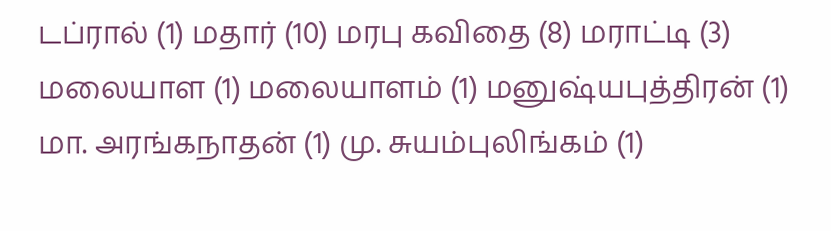டப்ரால் (1) மதார் (10) மரபு கவிதை (8) மராட்டி (3) மலையாள (1) மலையாளம் (1) மனுஷ்யபுத்திரன் (1) மா. அரங்கநாதன் (1) மு. சுயம்புலிங்கம் (1)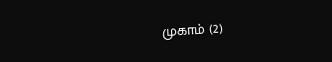முகாம் (2)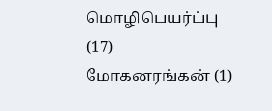மொழிபெயர்ப்பு (17) மோகனரங்கன் (1)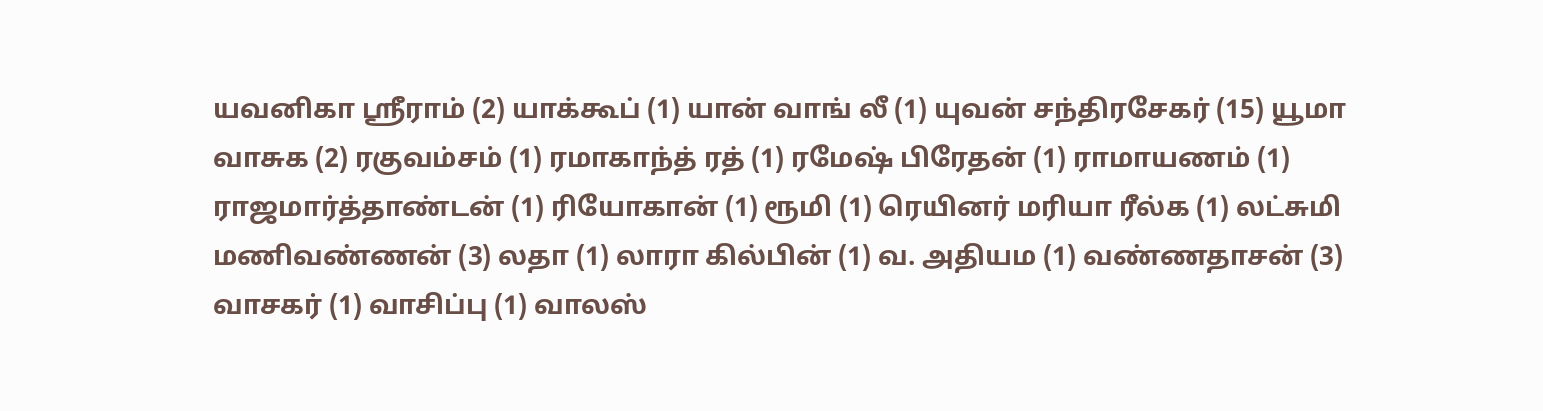யவனிகா ஸ்ரீராம் (2) யாக்கூப் (1) யான் வாங் லீ (1) யுவன் சந்திரசேகர் (15) யூமா வாசுக (2) ரகுவம்சம் (1) ரமாகாந்த் ரத் (1) ரமேஷ் பிரேதன் (1) ராமாயணம் (1) ராஜமார்த்தாண்டன் (1) ரியோகான் (1) ரூமி (1) ரெயினர் மரியா ரீல்க (1) லட்சுமி மணிவண்ணன் (3) லதா (1) லாரா கில்பின் (1) வ. அதியம (1) வண்ணதாசன் (3) வாசகர் (1) வாசிப்பு (1) வாலஸ்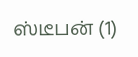ஸ்டீபன் (1)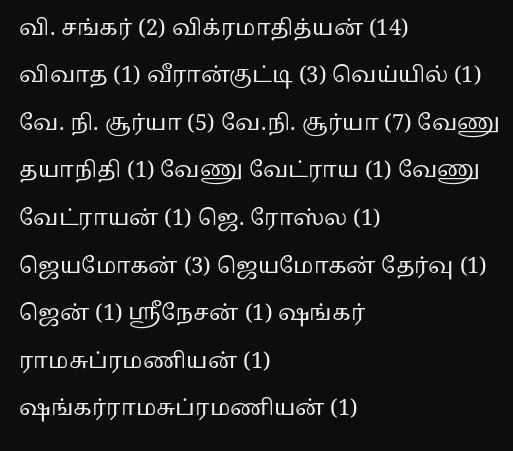வி. சங்கர் (2) விக்ரமாதித்யன் (14) விவாத (1) வீரான்குட்டி (3) வெய்யில் (1) வே. நி. சூர்யா (5) வே.நி. சூர்யா (7) வேணு தயாநிதி (1) வேணு வேட்ராய (1) வேணு வேட்ராயன் (1) ஜெ. ரோஸ்ல (1) ஜெயமோகன் (3) ஜெயமோகன் தேர்வு (1) ஜென் (1) ஶ்ரீநேசன் (1) ஷங்கர் ராமசுப்ரமணியன் (1) ஷங்கர்ராமசுப்ரமணியன் (1)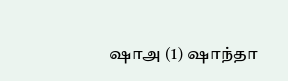ஷாஅ (1) ஷாந்தா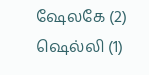ஷேலகே (2) ஷெல்லி (1)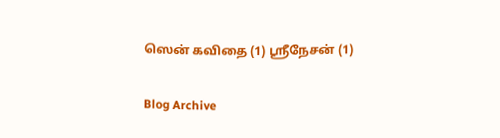ஸென் கவிதை (1) ஸ்ரீநேசன் (1)

Blog Archive